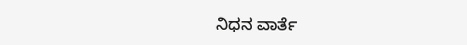ನಿಧನ ವಾರ್ತೆ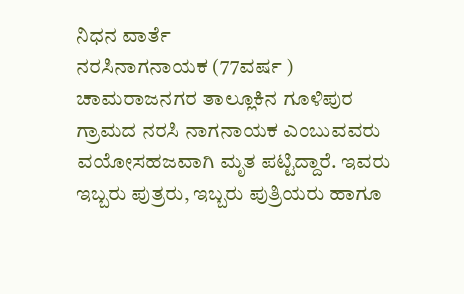ನಿಧನ ವಾರ್ತೆ
ನರಸಿನಾಗನಾಯಕ (77ವರ್ಷ ) ಚಾಮರಾಜನಗರ ತಾಲ್ಲೂಕಿನ ಗೂಳಿಪುರ ಗ್ರಾಮದ ನರಸಿ ನಾಗನಾಯಕ ಎಂಬುವವರು ವಯೋಸಹಜವಾಗಿ ಮೃತ ಪಟ್ಟಿದ್ದಾರೆ. ಇವರು ಇಬ್ಬರು ಪುತ್ರರು, ಇಬ್ಬರು ಪುತ್ರಿಯರು ಹಾಗೂ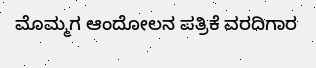ಮೊಮ್ಮಗ ಆಂದೋಲನ ಪತ್ರಿಕೆ ವರದಿಗಾರ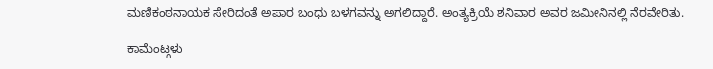ಮಣಿಕಂಠನಾಯಕ ಸೇರಿದಂತೆ ಅಪಾರ ಬಂಧು ಬಳಗವನ್ನು ಅಗಲಿದ್ದಾರೆ. ಅಂತ್ಯಕ್ರಿಯೆ ಶನಿವಾರ ಅವರ ಜಮೀನಿನಲ್ಲಿ ನೆರವೇರಿತು.

ಕಾಮೆಂಟ್ಗಳು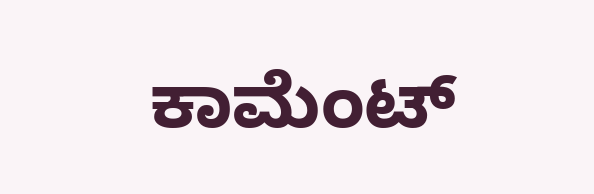ಕಾಮೆಂಟ್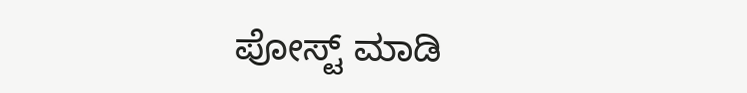ಪೋಸ್ಟ್ ಮಾಡಿ